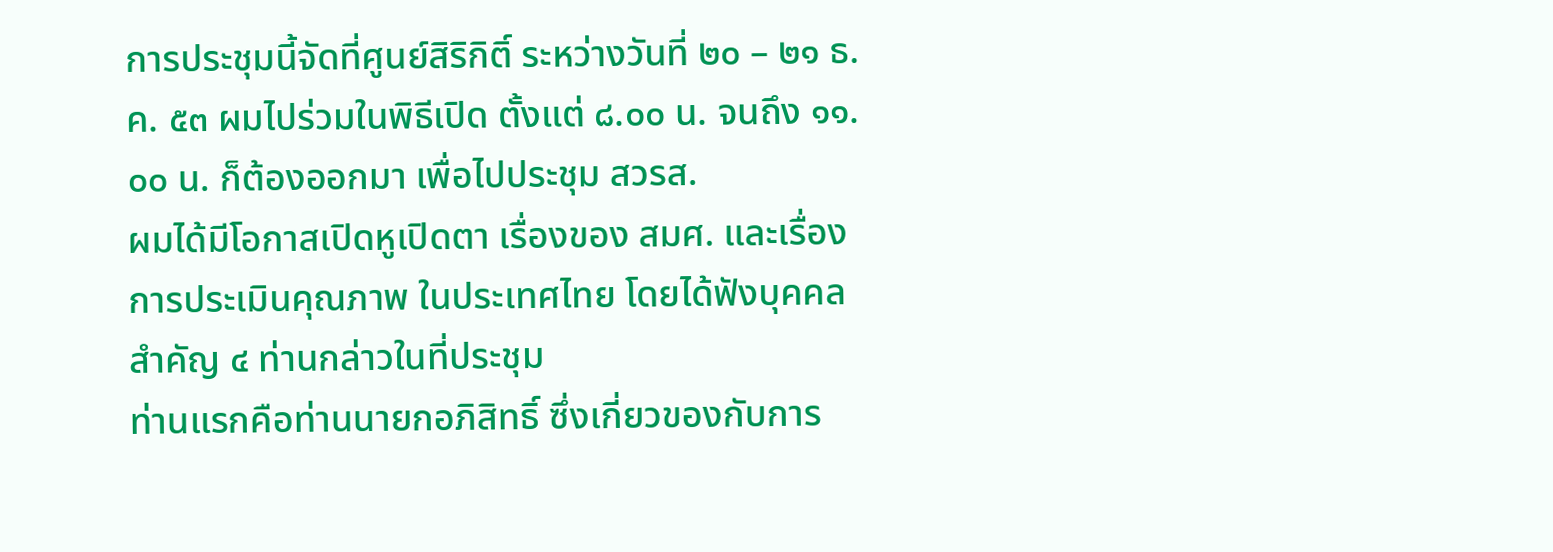การประชุมนี้จัดที่ศูนย์สิริกิติ์ ระหว่างวันที่ ๒๐ – ๒๑ ธ.ค. ๕๓ ผมไปร่วมในพิธีเปิด ตั้งแต่ ๘.๐๐ น. จนถึง ๑๑.๐๐ น. ก็ต้องออกมา เพื่อไปประชุม สวรส.
ผมได้มีโอกาสเปิดหูเปิดตา เรื่องของ สมศ. และเรื่องการประเมินคุณภาพ ในประเทศไทย โดยได้ฟังบุคคลสำคัญ ๔ ท่านกล่าวในที่ประชุม
ท่านแรกคือท่านนายกอภิสิทธิ์ ซึ่งเกี่ยวของกับการ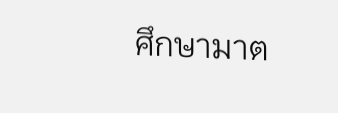ศึกษามาต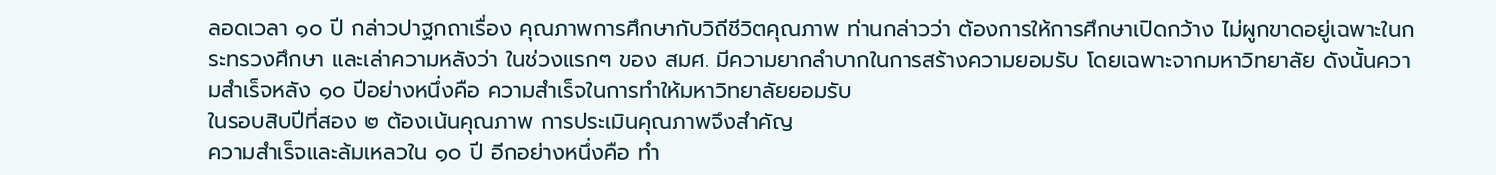ลอดเวลา ๑๐ ปี กล่าวปาฐกถาเรื่อง คุณภาพการศึกษากับวิถีชีวิตคุณภาพ ท่านกล่าวว่า ต้องการให้การศึกษาเปิดกว้าง ไม่ผูกขาดอยู่เฉพาะในกระทรวงศึกษา และเล่าความหลังว่า ในช่วงแรกๆ ของ สมศ. มีความยากลำบากในการสร้างความยอมรับ โดยเฉพาะจากมหาวิทยาลัย ดังนั้นความสำเร็จหลัง ๑๐ ปีอย่างหนึ่งคือ ความสำเร็จในการทำให้มหาวิทยาลัยยอมรับ
ในรอบสิบปีที่สอง ๒ ต้องเน้นคุณภาพ การประเมินคุณภาพจึงสำคัญ
ความสำเร็จและล้มเหลวใน ๑๐ ปี อีกอย่างหนึ่งคือ ทำ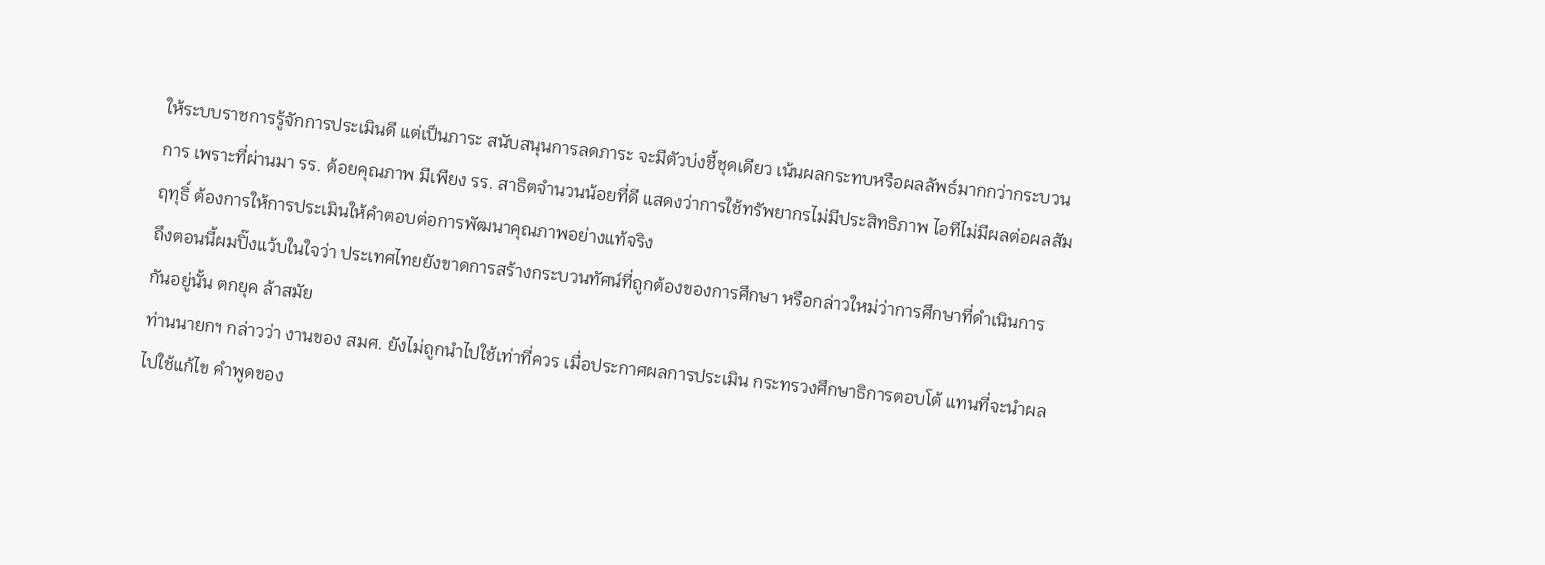ให้ระบบราชการรู้จักการประเมินดี แต่เป็นภาระ สนับสนุนการลดภาระ จะมีตัวบ่งชี้ชุดเดียว เน้นผลกระทบหรือผลลัพธ์มากกว่ากระบวนการ เพราะที่ผ่านมา รร. ด้อยคุณภาพ มีเพียง รร. สาธิตจำนวนน้อยที่ดี แสดงว่าการใช้ทรัพยากรไม่มีประสิทธิภาพ ไอทีไม่มีผลต่อผลสัมฤทุธิ์ ต้องการให้การประเมินให้คำตอบต่อการพัฒนาคุณภาพอย่างแท้จริง
ถึงตอนนี้ผมปิ๊งแว้บในใจว่า ประเทศไทยยังขาดการสร้างกระบวนทัศน์ที่ถูกต้องของการศึกษา หรือกล่าวใหม่ว่าการศึกษาที่ดำเนินการกันอยู่นั้น ตกยุค ล้าสมัย
ท่านนายกฯ กล่าวว่า งานของ สมศ. ยังไม่ถูกนำไปใช้เท่าที่ควร เมื่อประกาศผลการประเมิน กระทรวงศึกษาธิการตอบโต้ แทนที่จะนำผลไปใช้แก้ไข คำพูดของ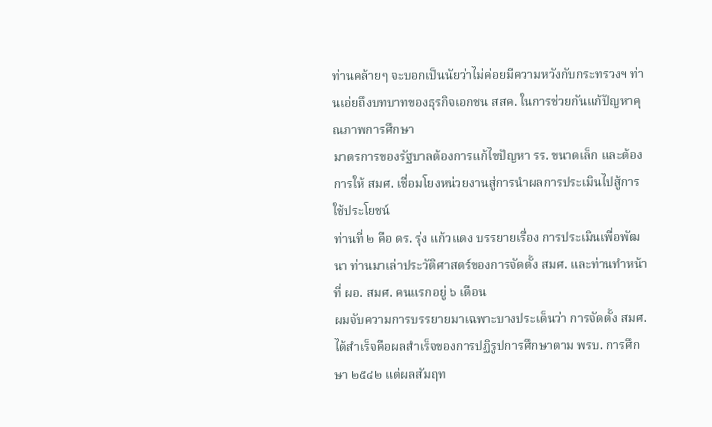ท่านคล้ายๆ จะบอกเป็นนัยว่าไม่ค่อยมีความหวังกับกระทรวงฯ ท่านเอ่ยถึงบทบาทของธุรกิจเอกชน สสค. ในการช่วยกันแก้ปัญหาคุณภาพการศึกษา
มาตรการของรัฐบาลต้องการแก้ไขปัญหา รร. ขนาดเล็ก และต้องการให้ สมศ. เชื่อมโยงหน่วยงานสู่การนำผลการประเมินไปสู้การใช้ประโยชน์
ท่านที่ ๒ คือ ดร. รุ่ง แก้วแดง บรรยายเรื่อง การประเมินเพื่อพัฒนา ท่านมาเล่าประวัติศาสตร์ของการจัดตั้ง สมศ. และท่านทำหน้าที่ ผอ. สมศ. คนแรกอยู่ ๖ เดือน
ผมจับความการบรรยายมาเฉพาะบางประเด็นว่า การจัดตั้ง สมศ. ได้สำเร็จคือผลสำเร็จของการปฏิรูปการศึกษาตาม พรบ. การศึกษา ๒๕๔๒ แต่ผลสัมฤท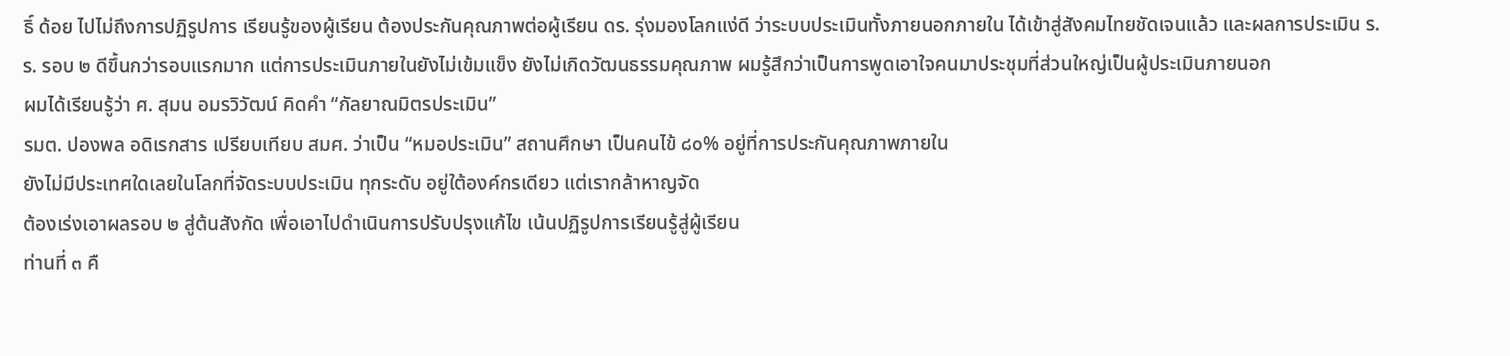ธิ์ ด้อย ไปไม่ถึงการปฏิรูปการ เรียนรู้ของผู้เรียน ต้องประกันคุณภาพต่อผู้เรียน ดร. รุ่งมองโลกแง่ดี ว่าระบบประเมินทั้งภายนอกภายใน ได้เข้าสู่สังคมไทยชัดเจนแล้ว และผลการประเมิน ร.ร. รอบ ๒ ดีขึ้นกว่ารอบแรกมาก แต่การประเมินภายในยังไม่เข้มแข็ง ยังไม่เกิดวัฒนธรรมคุณภาพ ผมรู้สึกว่าเป็นการพูดเอาใจคนมาประชุมที่ส่วนใหญ่เป็นผู้ประเมินภายนอก
ผมได้เรียนรู้ว่า ศ. สุมน อมรวิวัฒน์ คิดคำ “กัลยาณมิตรประเมิน”
รมต. ปองพล อดิเรกสาร เปรียบเทียบ สมศ. ว่าเป็น “หมอประเมิน” สถานศึกษา เป็นคนไข้ ๘๐% อยู่ที่การประกันคุณภาพภายใน
ยังไม่มีประเทศใดเลยในโลกที่จัดระบบประเมิน ทุกระดับ อยู่ใต้องค์กรเดียว แต่เรากล้าหาญจัด
ต้องเร่งเอาผลรอบ ๒ สู่ต้นสังกัด เพื่อเอาไปดำเนินการปรับปรุงแก้ไข เน้นปฏิรูปการเรียนรู้สู่ผู้เรียน
ท่านที่ ๓ คื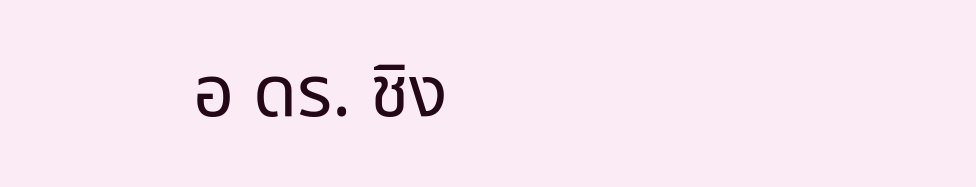อ ดร. ชิง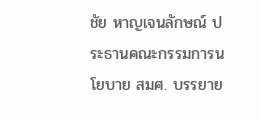ชัย หาญเจนลักษณ์ ประธานคณะกรรมการนโยบาย สมศ. บรรยาย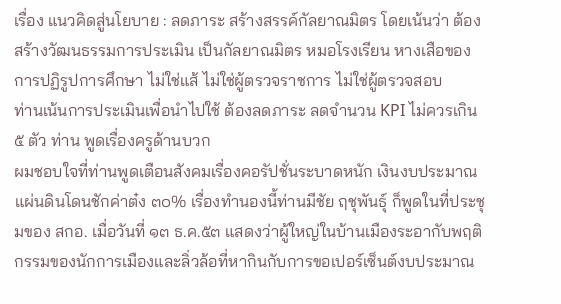เรื่อง แนวคิดสู่นโยบาย : ลดภาระ สร้างสรรค์กัลยาณมิตร โดยเน้นว่า ต้องสร้างวัฒนธรรมการประเมิน เป็นกัลยาณมิตร หมอโรงเรียน หางเสือของการปฏิรูปการศึกษา ไม่ใช่แส้ ไม่ใช่ผู้ตรวจราชการ ไม่ใช่ผู้ตรวจสอบ
ท่านเน้นการประเมินเพื่อนำไปใช้ ต้องลดภาระ ลดจำนวน KPI ไม่ควรเกิน ๕ ตัว ท่าน พูดเรื่องครูด้านบวก
ผมชอบใจที่ท่านพูดเตือนสังคมเรื่องคอรัปชั่นระบาดหนัก เงินงบประมาณแผ่นดินโดนชักค่าต๋ง ๓๐% เรื่องทำนองนี้ท่านมีชัย ฤชุพันธุ์ ก็พูดในที่ประชุมของ สกอ. เมื่อวันที่ ๑๓ ธ.ค.๕๓ แสดงว่าผู้ใหญ่ในบ้านเมืองระอากับพฤติกรรมของนักการเมืองและลิ่วล้อที่หากินกับการขอเปอร์เซ็นต์งบประมาณ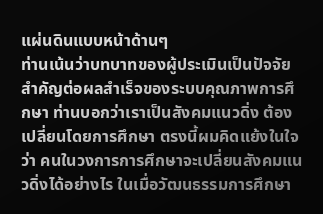แผ่นดินแบบหน้าด้านๆ
ท่านเน้นว่าบทบาทของผู้ประเมินเป็นปัจจัยสำคัญต่อผลสำเร็จของระบบคุณภาพการศึกษา ท่านบอกว่าเราเป็นสังคมแนวดิ่ง ต้องเปลี่ยนโดยการศึกษา ตรงนี้ผมคิดแย้งในใจว่า คนในวงการการศึกษาจะเปลี่ยนสังคมแนวดิ่งได้อย่างไร ในเมื่อวัฒนธรรมการศึกษา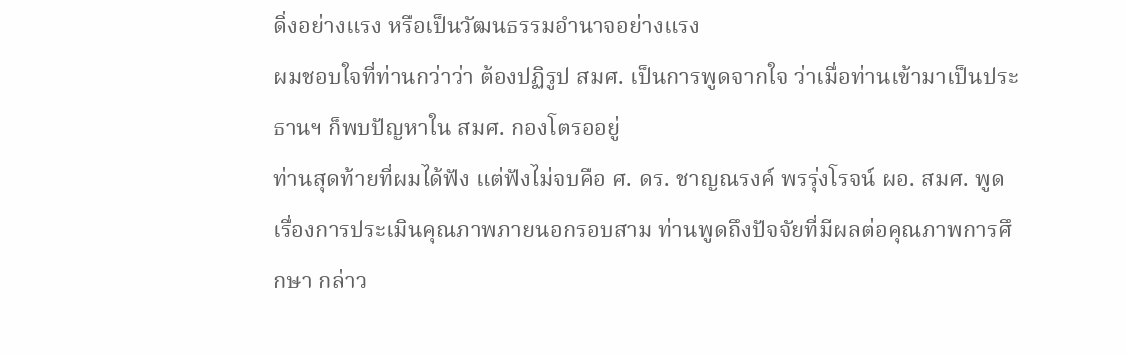ดิ่งอย่างแรง หรือเป็นวัฒนธรรมอำนาจอย่างแรง
ผมชอบใจที่ท่านกว่าว่า ต้องปฏิรูป สมศ. เป็นการพูดจากใจ ว่าเมื่อท่านเข้ามาเป็นประธานฯ ก็พบปัญหาใน สมศ. กองโตรออยู่
ท่านสุดท้ายที่ผมได้ฟัง แต่ฟังไม่จบคือ ศ. ดร. ชาญณรงค์ พรรุ่งโรจน์ ผอ. สมศ. พูดเรื่องการประเมินคุณภาพภายนอกรอบสาม ท่านพูดถึงปัจจัยที่มีผลต่อคุณภาพการศึกษา กล่าว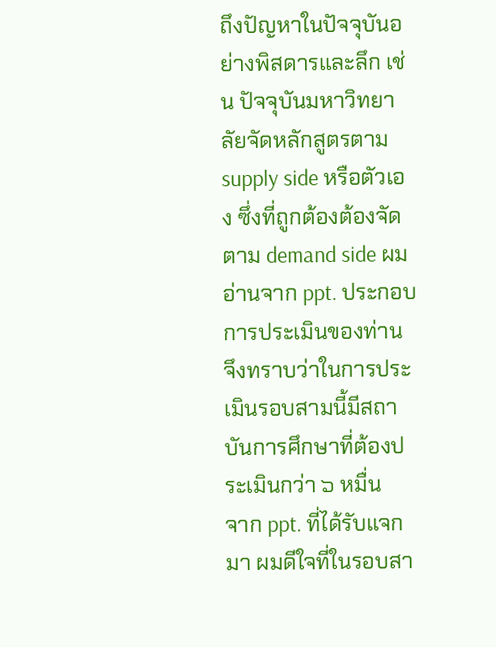ถึงปัญหาในปัจจุบันอย่างพิสดารและลึก เช่น ปัจจุบันมหาวิทยาลัยจัดหลักสูตรตาม supply side หรือตัวเอง ซึ่งที่ถูกต้องต้องจัดตาม demand side ผมอ่านจาก ppt. ประกอบการประเมินของท่าน จึงทราบว่าในการประเมินรอบสามนี้มีสถาบันการศึกษาที่ต้องประเมินกว่า ๖ หมื่น
จาก ppt. ที่ได้รับแจกมา ผมดีใจที่ในรอบสา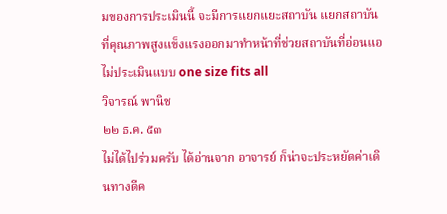มของการประเมินนี้ จะมีการแยกแยะสถาบัน แยกสถาบันที่คุณภาพสูงแข็งแรงออกมาทำหน้าที่ช่วยสถาบันที่อ่อนแอ ไม่ประเมินแบบ one size fits all
วิจารณ์ พานิช
๒๒ ธ.ค. ๕๓
ไม่ได้ไปร่วมครับ ได้อ่านจาก อาจารย์ ก็น่าจะประหยัดค่าเดินทางดีค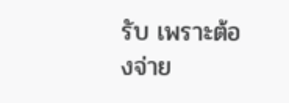รับ เพราะต้องจ่าย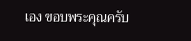เอง ขอบพระคุณครับ